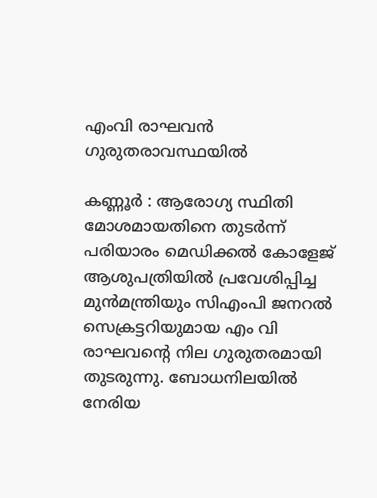എംവി രാഘവന്‍ ഗുരുതരാവസ്ഥയില്‍

കണ്ണൂര്‍ : ആരോഗ്യ സ്ഥിതി മോശമായതിനെ തുടര്‍ന്ന് പരിയാരം മെഡിക്കല്‍ കോളേജ് ആശുപത്രിയില്‍ പ്രവേശിപ്പിച്ച മുന്‍മന്ത്രിയും സിഎംപി ജനറല്‍ സെക്രട്ടറിയുമായ എം വി രാഘവന്റെ നില ഗുരുതരമായി തുടരുന്നു. ബോധനിലയില്‍ നേരിയ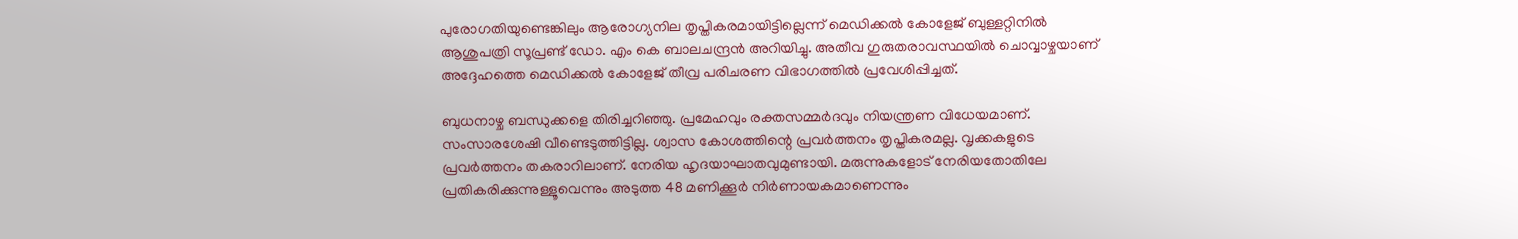പുരോഗതിയുണ്ടെങ്കിലും ആരോഗ്യനില തൃപ്തികരമായിട്ടില്ലെന്ന് മെഡിക്കല്‍ കോളേജ് ബുള്ളറ്റിനില്‍ ആശുപത്രി സൂപ്രണ്ട് ഡോ. എം കെ ബാലചന്ദ്രന്‍ അറിയിച്ചു. അതീവ ഗുരുതരാവസ്ഥയില്‍ ചൊവ്വാഴ്ചയാണ് അദ്ദേഹത്തെ മെഡിക്കല്‍ കോളേജ് തീവ്ര പരിചരണ വിഭാഗത്തില്‍ പ്രവേശിപ്പിച്ചത്.

ബുധനാഴ്ച ബന്ധുക്കളെ തിരിച്ചറിഞ്ഞു. പ്രമേഹവും രക്തസമ്മര്‍ദവും നിയന്ത്രണ വിധേയമാണ്. സംസാരശേഷി വീണ്ടെടുത്തിട്ടില്ല. ശ്വാസ കോശത്തിന്റെ പ്രവര്‍ത്തനം തൃപ്തികരമല്ല. വൃക്കകളുടെ പ്രവര്‍ത്തനം തകരാറിലാണ്. നേരിയ ഹൃദയാഘാതവുമുണ്ടായി. മരുന്നുകളോട് നേരിയതോതിലേ പ്രതികരിക്കുന്നുള്ളൂവെന്നും അടുത്ത 48 മണിക്കൂര്‍ നിര്‍ണായകമാണെന്നും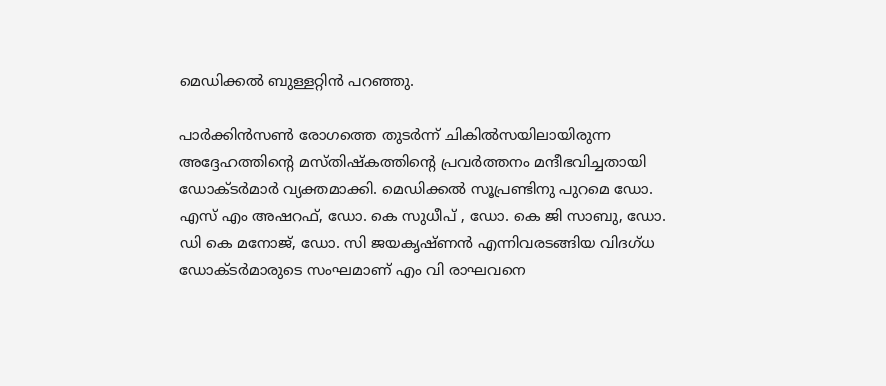മെഡിക്കല്‍ ബുള്ളറ്റിന്‍ പറഞ്ഞു.

പാര്‍ക്കിന്‍സണ്‍ രോഗത്തെ തുടര്‍ന്ന് ചികില്‍സയിലായിരുന്ന അദ്ദേഹത്തിന്റെ മസ്തിഷ്‌കത്തിന്റെ പ്രവര്‍ത്തനം മന്ദീഭവിച്ചതായി ഡോക്ടര്‍മാര്‍ വ്യക്തമാക്കി. മെഡിക്കല്‍ സൂപ്രണ്ടിനു പുറമെ ഡോ. എസ് എം അഷറഫ്, ഡോ. കെ സുധീപ് , ഡോ. കെ ജി സാബു, ഡോ. ഡി കെ മനോജ്, ഡോ. സി ജയകൃഷ്ണന്‍ എന്നിവരടങ്ങിയ വിദഗ്ധ ഡോക്ടര്‍മാരുടെ സംഘമാണ് എം വി രാഘവനെ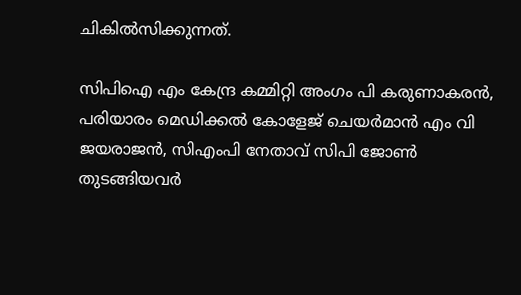ചികില്‍സിക്കുന്നത്.

സിപിഐ എം കേന്ദ്ര കമ്മിറ്റി അംഗം പി കരുണാകരന്‍, പരിയാരം മെഡിക്കല്‍ കോളേജ് ചെയര്‍മാന്‍ എം വി ജയരാജന്‍, സിഎംപി നേതാവ് സിപി ജോണ്‍ തുടങ്ങിയവര്‍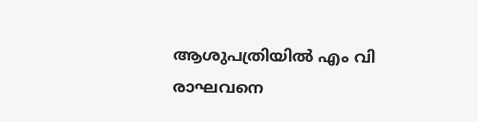ആശുപത്രിയില്‍ എം വി രാഘവനെ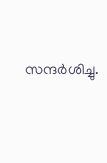സന്ദര്‍ശിച്ചു.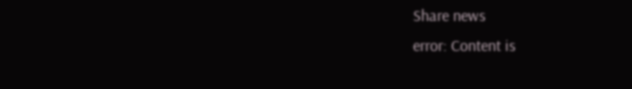Share news
error: Content is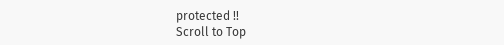protected !!
Scroll to Top